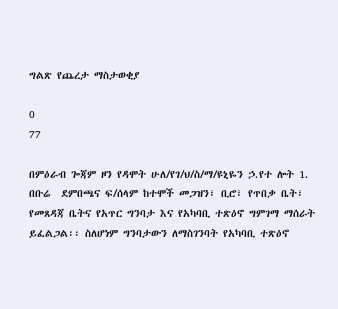ግልጽ የጨረታ ማስታወቂያ

0
77

በምዕራብ ጐጃም ዞን የዳሞት ሁለ/የገ/ህ/ስ/ማ/ዩኒዬን ኃ.የተ ሎት 1. በቡሬ  ደምበጫና ፍ/ሰላም ከተሞች መጋዝን፣ ቢሮ፣ የጥበቃ ቤት፣ የመጸዳጃ ቤትና የአጥር ግንባታ እና የአካባቢ ተጽዕኖ ግምገማ ማሰራት ይፈልጋል፡፡ ስለሆነም ግንባታውን ለማስገንባት የአካባቢ ተጽዕኖ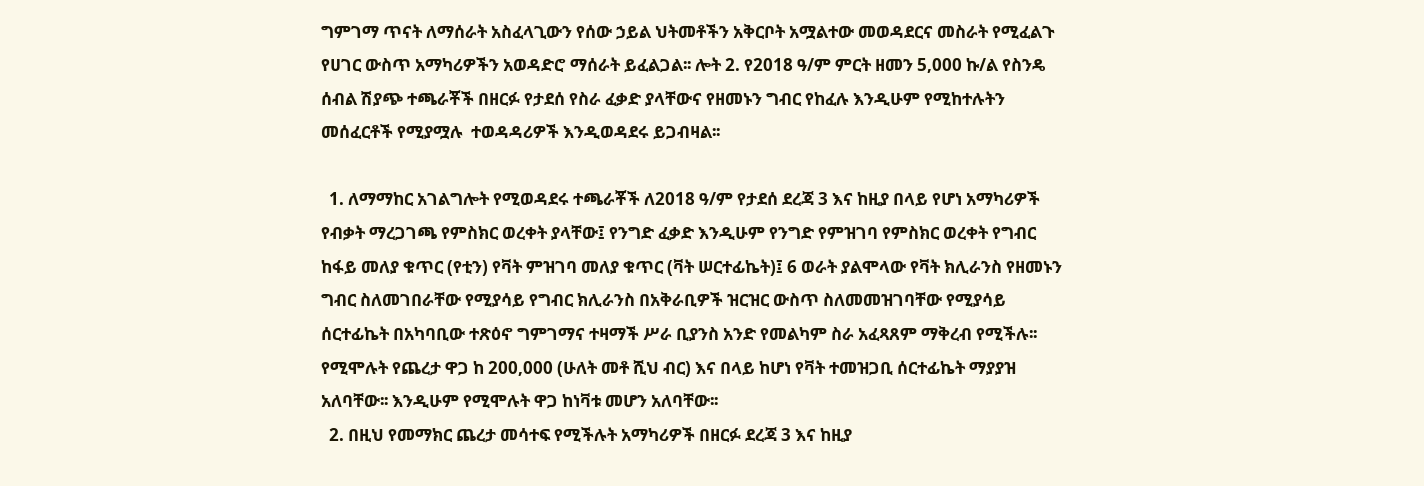ግምገማ ጥናት ለማሰራት አስፈላጊውን የሰው ኃይል ህትመቶችን አቅርቦት አሟልተው መወዳደርና መስራት የሚፈልጉ የሀገር ውስጥ አማካሪዎችን አወዳድሮ ማሰራት ይፈልጋል፡፡ ሎት 2. የ2018 ዓ/ም ምርት ዘመን 5,000 ኩ/ል የስንዴ ሰብል ሽያጭ ተጫራቾች በዘርፉ የታደሰ የስራ ፈቃድ ያላቸውና የዘመኑን ግብር የከፈሉ እንዲሁም የሚከተሉትን መሰፈርቶች የሚያሟሉ  ተወዳዳሪዎች እንዲወዳደሩ ይጋብዛል፡፡

  1. ለማማከር አገልግሎት የሚወዳደሩ ተጫራቾች ለ2018 ዓ/ም የታደሰ ደረጃ 3 እና ከዚያ በላይ የሆነ አማካሪዎች የብቃት ማረጋገጫ የምስክር ወረቀት ያላቸው፤ የንግድ ፈቃድ እንዲሁም የንግድ የምዝገባ የምስክር ወረቀት የግብር ከፋይ መለያ ቁጥር (የቲን) የቫት ምዝገባ መለያ ቁጥር (ቫት ሠርተፊኬት)፤ 6 ወራት ያልሞላው የቫት ክሊራንስ የዘመኑን ግብር ስለመገበራቸው የሚያሳይ የግብር ክሊራንስ በአቅራቢዎች ዝርዝር ውስጥ ስለመመዝገባቸው የሚያሳይ ሰርተፊኬት በአካባቢው ተጽዕኖ ግምገማና ተዛማች ሥራ ቢያንስ አንድ የመልካም ስራ አፈጻጸም ማቅረብ የሚችሉ፡፡ የሚሞሉት የጨረታ ዋጋ ከ 200,000 (ሁለት መቶ ሺህ ብር) እና በላይ ከሆነ የቫት ተመዝጋቢ ሰርተፊኬት ማያያዝ አለባቸው፡፡ እንዲሁም የሚሞሉት ዋጋ ከነቫቱ መሆን አለባቸው፡፡
  2. በዚህ የመማክር ጨረታ መሳተፍ የሚችሉት አማካሪዎች በዘርፉ ደረጃ 3 እና ከዚያ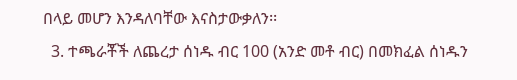በላይ መሆን እንዳለባቸው እናስታውቃለን፡፡
  3. ተጫራቾች ለጨረታ ሰነዱ ብር 100 (አንድ መቶ ብር) በመክፈል ሰነዱን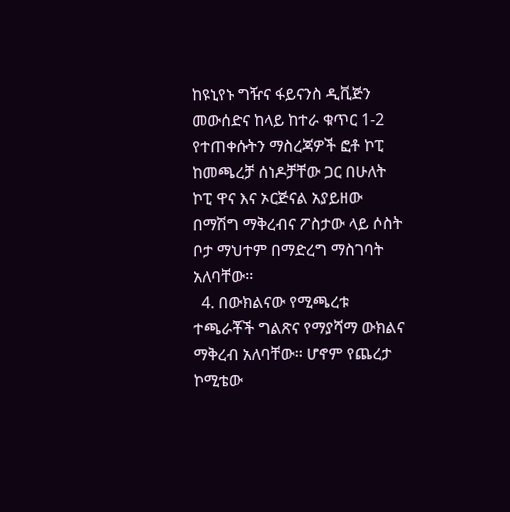ከዩኒየኑ ግዥና ፋይናንስ ዲቪጅን መውሰድና ከላይ ከተራ ቁጥር 1-2 የተጠቀሱትን ማስረጃዎች ፎቶ ኮፒ ከመጫረቻ ሰነዶቻቸው ጋር በሁለት ኮፒ ዋና እና ኦርጅናል አያይዘው በማሽግ ማቅረብና ፖስታው ላይ ሶስት ቦታ ማህተም በማድረግ ማስገባት አለባቸው፡፡
  4. በውክልናው የሚጫረቱ ተጫራቾች ግልጽና የማያሻማ ውክልና ማቅረብ አለባቸው፡፡ ሆኖም የጨረታ ኮሚቴው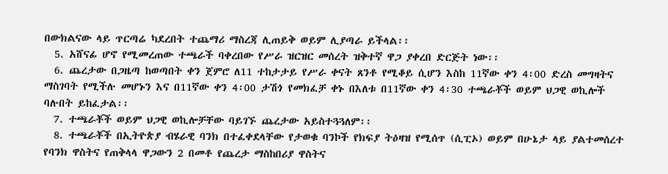በውክልናው ላይ ጥርጣሬ ካደረበት ተጨማሪ ማስረጃ ሊጠይቅ ወይም ሊያጣራ ይችላል፡፡
  5. አሸናፊ ሆኖ የሚመረጠው ተጫራች ባቀረበው የሥራ ዝርዝር መሰረት ዝቅተኛ ዋጋ ያቀረበ ድርጅት ነው፡፡
  6. ጨረታው በጋዜጣ ከወጣበት ቀን ጀምሮ ለ11 ተከታታይ የሥራ ቀናት ጸንቶ የሚቆይ ሲሆን እስከ 11ኛው ቀን 4፡00 ድረስ መግዛትና ማስገባት የሚችሉ መሆኑን እና በ11ኛው ቀን 4፡00 ታሽጎ የመክፈቻ ቀኑ በእለቱ በ11ኛው ቀን 4፡30 ተጫራቾች ወይም ህጋዊ ወኪሎች ባሉበት ይከፈታል፡፡
  7. ተጫራቾች ወይም ህጋዊ ወኪሎቻቸው ባይገኙ ጨረታው አይስተጓጓለም፡፡
  8. ተጫራቾች በኢትዮጵያ ብሄራዊ ባንክ በተፈቀደላቸው የታወቁ ባንኮች የክፍያ ትዕዛዝ የሚሰጥ (ሲፒኦ) ወይም በሁኔታ ላይ ያልተመሰረተ የባንክ ዋስትና የጠቅላላ ዋጋውን 2 በመቶ የጨረታ ማስከበሪያ ዋስትና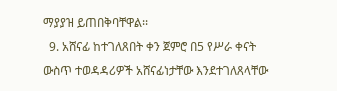ማያያዝ ይጠበቅባቸዋል፡፡
  9. አሸናፊ ከተገለጸበት ቀን ጀምሮ በ5 የሥራ ቀናት ውስጥ ተወዳዳሪዎች አሸናፊነታቸው እንደተገለጸላቸው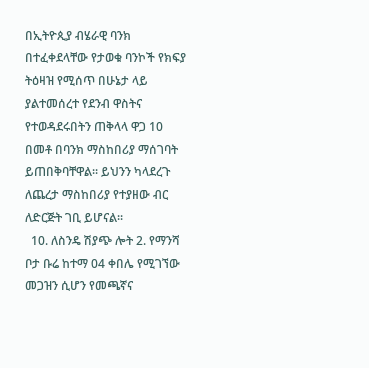በኢትዮጲያ ብሄራዊ ባንክ በተፈቀደላቸው የታወቁ ባንኮች የክፍያ ትዕዛዝ የሚሰጥ በሁኔታ ላይ ያልተመሰረተ የደንብ ዋስትና የተወዳደሩበትን ጠቅላላ ዋጋ 10 በመቶ በባንክ ማስከበሪያ ማሰገባት ይጠበቅባቸዋል፡፡ ይህንን ካላደረጉ ለጨረታ ማስከበሪያ የተያዘው ብር ለድርጅት ገቢ ይሆናል፡፡
  10. ለስንዴ ሽያጭ ሎት 2. የማንሻ ቦታ ቡሬ ከተማ 04 ቀበሌ የሚገኘው መጋዝን ሲሆን የመጫኛና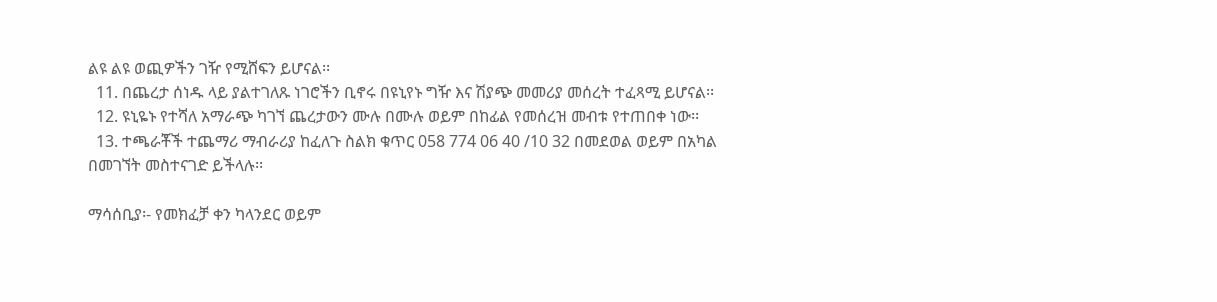ልዩ ልዩ ወጪዎችን ገዥ የሚሸፍን ይሆናል፡፡
  11. በጨረታ ሰነዱ ላይ ያልተገለጹ ነገሮችን ቢኖሩ በዩኒየኑ ግዥ እና ሽያጭ መመሪያ መሰረት ተፈጻሚ ይሆናል፡፡
  12. ዩኒዬኑ የተሻለ አማራጭ ካገኘ ጨረታውን ሙሉ በሙሉ ወይም በከፊል የመሰረዝ መብቱ የተጠበቀ ነው፡፡
  13. ተጫራቾች ተጨማሪ ማብራሪያ ከፈለጉ ስልክ ቁጥር 058 774 06 40 /10 32 በመደወል ወይም በአካል በመገኘት መስተናገድ ይችላሉ፡፡

ማሳሰቢያ፡- የመክፈቻ ቀን ካላንደር ወይም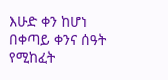እሁድ ቀን ከሆነ በቀጣይ ቀንና ሰዓት የሚከፈት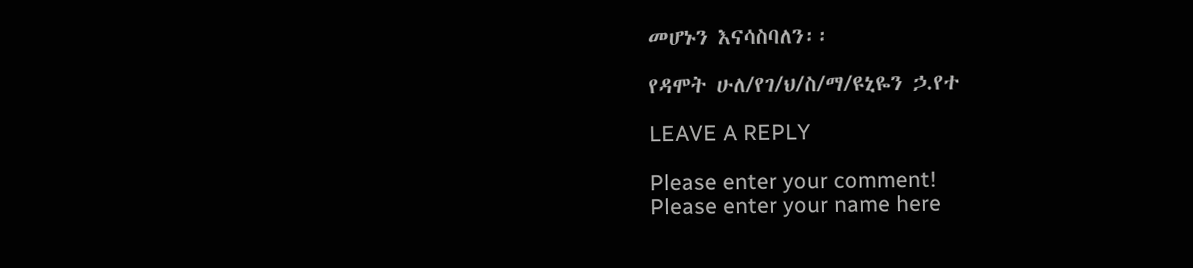መሆኑን እናሳስባለን፡፡

የዳሞት ሁለ/የገ/ህ/ስ/ማ/ዩኒዬን ኃ.የተ

LEAVE A REPLY

Please enter your comment!
Please enter your name here